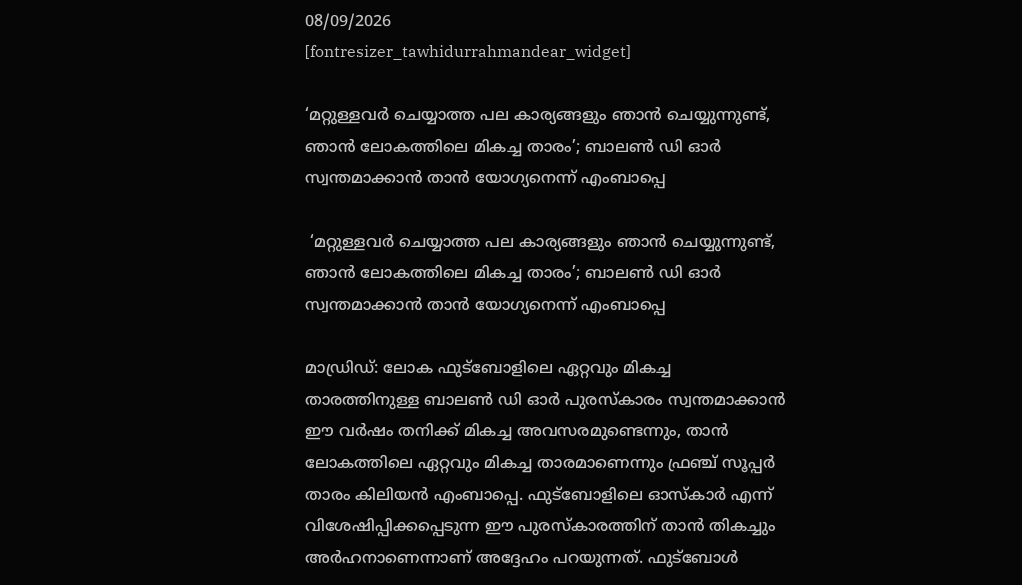08/09/2026
[fontresizer_tawhidurrahmandear_widget]

‘മറ്റുള്ളവർ ചെയ്യാത്ത പല കാര്യങ്ങളും ഞാൻ ചെയ്യുന്നുണ്ട്, ഞാൻ ലോകത്തിലെ മികച്ച താരം’; ബാലൺ ഡി ഓർ സ്വന്തമാക്കാൻ താൻ യോഗ്യനെന്ന് എംബാപ്പെ

 ‘മറ്റുള്ളവർ ചെയ്യാത്ത പല കാര്യങ്ങളും ഞാൻ ചെയ്യുന്നുണ്ട്, ഞാൻ ലോകത്തിലെ മികച്ച താരം’; ബാലൺ ഡി ഓർ സ്വന്തമാക്കാൻ താൻ യോഗ്യനെന്ന് എംബാപ്പെ

മാഡ്രിഡ്: ലോക ഫുട്ബോളിലെ ഏറ്റവും മികച്ച താരത്തിനുള്ള ബാലൺ ഡി ഓർ പുരസ്‌കാരം സ്വന്തമാക്കാൻ ഈ വർഷം തനിക്ക് മികച്ച അവസരമുണ്ടെന്നും, താൻ ലോകത്തിലെ ഏറ്റവും മികച്ച താരമാണെന്നും ഫ്രഞ്ച് സൂപ്പർ താരം കിലിയൻ എംബാപ്പെ. ഫുട്ബോളിലെ ഓസ്‌കാർ എന്ന് വിശേഷിപ്പിക്കപ്പെടുന്ന ഈ പുരസ്കാരത്തിന് താൻ തികച്ചും അർഹനാണെന്നാണ് അദ്ദേഹം പറയുന്നത്. ഫുട്ബോൾ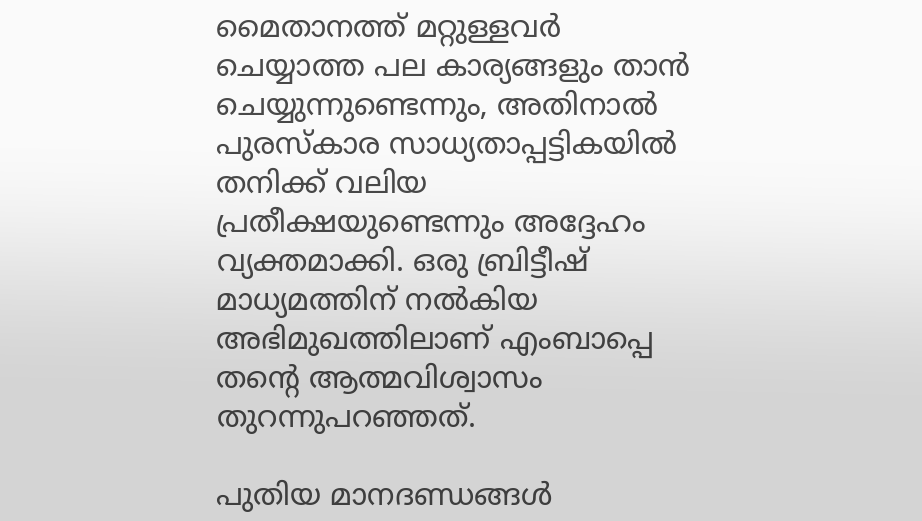മൈതാനത്ത് മറ്റുള്ളവർ ചെയ്യാത്ത പല കാര്യങ്ങളും താൻ ചെയ്യുന്നുണ്ടെന്നും, അതിനാൽ പുരസ്കാര സാധ്യതാപ്പട്ടികയിൽ തനിക്ക് വലിയ പ്രതീക്ഷയുണ്ടെന്നും അദ്ദേഹം വ്യക്തമാക്കി. ഒരു ബ്രിട്ടീഷ് മാധ്യമത്തിന് നൽകിയ അഭിമുഖത്തിലാണ് എംബാപ്പെ തന്റെ ആത്മവിശ്വാസം തുറന്നുപറഞ്ഞത്.

പുതിയ മാനദണ്ഡങ്ങൾ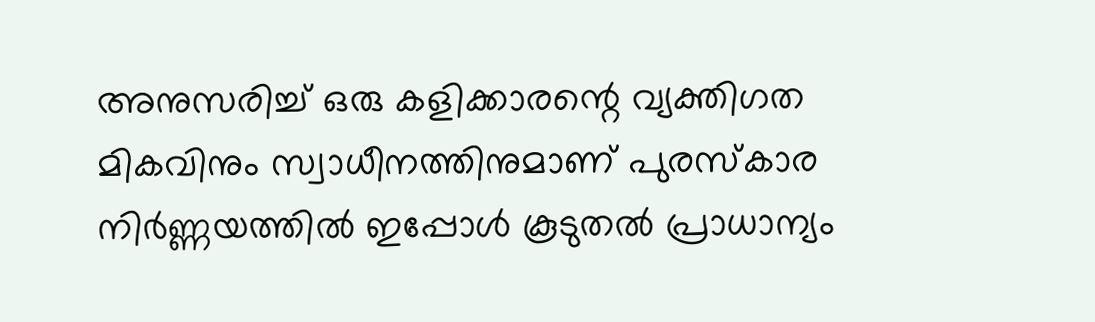അനുസരിച്ച് ഒരു കളിക്കാരന്റെ വ്യക്തിഗത മികവിനും സ്വാധീനത്തിനുമാണ് പുരസ്കാര നിർണ്ണയത്തിൽ ഇപ്പോൾ കൂടുതൽ പ്രാധാന്യം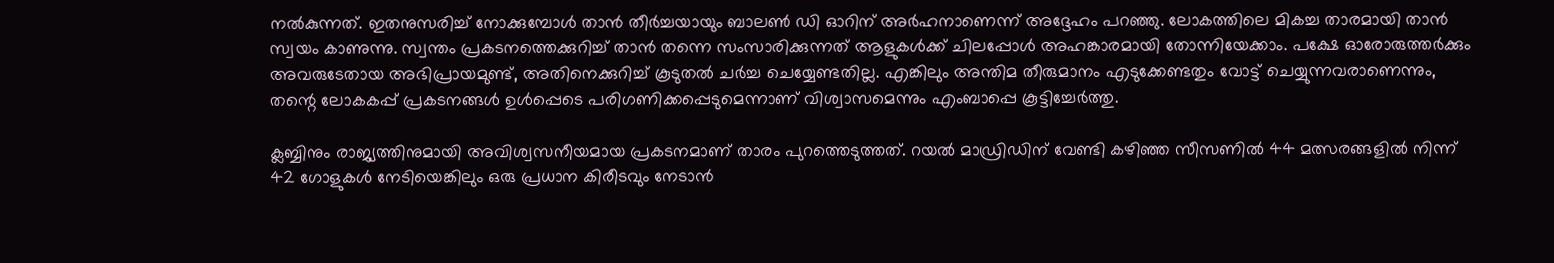നൽകുന്നത്. ഇതനുസരിച്ച് നോക്കുമ്പോൾ താൻ തീർച്ചയായും ബാലൺ ഡി ഓറിന് അർഹനാണെന്ന് അദ്ദേഹം പറഞ്ഞു. ലോകത്തിലെ മികച്ച താരമായി താൻ സ്വയം കാണുന്നു. സ്വന്തം പ്രകടനത്തെക്കുറിച്ച് താൻ തന്നെ സംസാരിക്കുന്നത് ആളുകൾക്ക് ചിലപ്പോൾ അഹങ്കാരമായി തോന്നിയേക്കാം. പക്ഷേ ഓരോരുത്തർക്കും അവരുടേതായ അഭിപ്രായമുണ്ട്, അതിനെക്കുറിച്ച് കൂടുതൽ ചർച്ച ചെയ്യേണ്ടതില്ല. എങ്കിലും അന്തിമ തീരുമാനം എടുക്കേണ്ടതും വോട്ട് ചെയ്യുന്നവരാണെന്നും, തന്റെ ലോകകപ്പ് പ്രകടനങ്ങൾ ഉൾപ്പെടെ പരിഗണിക്കപ്പെടുമെന്നാണ് വിശ്വാസമെന്നും എംബാപ്പെ കൂട്ടിച്ചേർത്തു.

ക്ലബ്ബിനും രാജ്യത്തിനുമായി അവിശ്വസനീയമായ പ്രകടനമാണ് താരം പുറത്തെടുത്തത്. റയൽ മാഡ്രിഡിന് വേണ്ടി കഴിഞ്ഞ സീസണിൽ 44 മത്സരങ്ങളിൽ നിന്ന് 42 ഗോളുകൾ നേടിയെങ്കിലും ഒരു പ്രധാന കിരീടവും നേടാൻ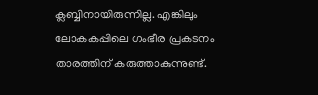ക്ലബ്ബിനായിരുന്നില്ല. എങ്കിലും ലോകകപ്പിലെ ഗംഭീര പ്രകടനം താരത്തിന് കരുത്താകുന്നുണ്ട്.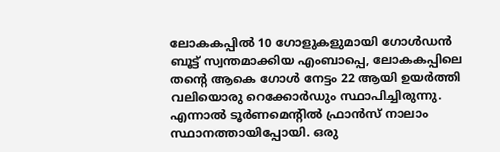ലോകകപ്പിൽ 10 ഗോളുകളുമായി ഗോൾഡൻ ബൂട്ട് സ്വന്തമാക്കിയ എംബാപ്പെ, ലോകകപ്പിലെ തന്റെ ആകെ ഗോൾ നേട്ടം 22 ആയി ഉയർത്തി വലിയൊരു റെക്കോർഡും സ്ഥാപിച്ചിരുന്നു. എന്നാൽ ടൂർണമെന്റിൽ ഫ്രാൻസ് നാലാം സ്ഥാനത്തായിപ്പോയി. ഒരു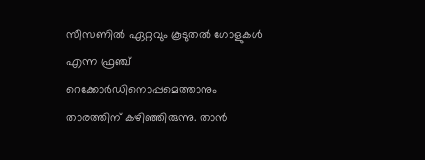സീസണിൽ ഏറ്റവും കൂടുതൽ ഗോളുകൾ എന്ന ഫ്രഞ്ച് റെക്കോർഡിനൊപ്പമെത്താനും താരത്തിന് കഴിഞ്ഞിരുന്നു. താൻ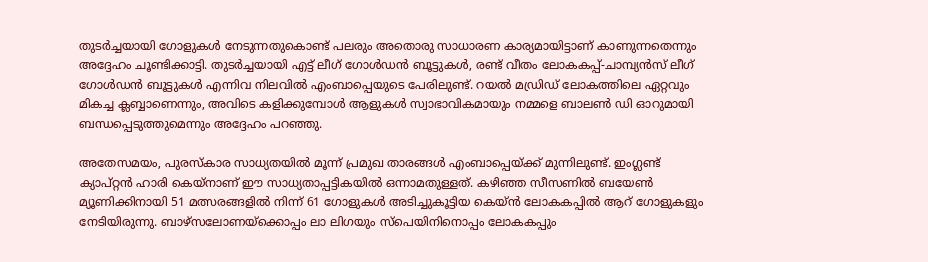തുടർച്ചയായി ഗോളുകൾ നേടുന്നതുകൊണ്ട് പലരും അതൊരു സാധാരണ കാര്യമായിട്ടാണ് കാണുന്നതെന്നും അദ്ദേഹം ചൂണ്ടിക്കാട്ടി. തുടർച്ചയായി എട്ട് ലീഗ് ഗോൾഡൻ ബൂട്ടുകൾ, രണ്ട് വീതം ലോകകപ്പ്-ചാമ്പ്യൻസ് ലീഗ് ഗോൾഡൻ ബൂട്ടുകൾ എന്നിവ നിലവിൽ എംബാപ്പെയുടെ പേരിലുണ്ട്. റയൽ മഡ്രിഡ് ലോകത്തിലെ ഏറ്റവും മികച്ച ക്ലബ്ബാണെന്നും, അവിടെ കളിക്കുമ്പോൾ ആളുകൾ സ്വാഭാവികമായും നമ്മളെ ബാലൺ ഡി ഓറുമായി ബന്ധപ്പെടുത്തുമെന്നും അദ്ദേഹം പറഞ്ഞു.

അതേസമയം, പുരസ്കാര സാധ്യതയിൽ മൂന്ന് പ്രമുഖ താരങ്ങൾ എംബാപ്പെയ്ക്ക് മുന്നിലുണ്ട്. ഇംഗ്ലണ്ട് ക്യാപ്റ്റൻ ഹാരി കെയ്നാണ് ഈ സാധ്യതാപ്പട്ടികയിൽ ഒന്നാമതുള്ളത്. കഴിഞ്ഞ സീസണിൽ ബയേൺ മ്യൂണിക്കിനായി 51 മത്സരങ്ങളിൽ നിന്ന് 61 ഗോളുകൾ അടിച്ചുകൂട്ടിയ കെയ്ൻ ലോകകപ്പിൽ ആറ് ഗോളുകളും നേടിയിരുന്നു. ബാഴ്സലോണയ്ക്കൊപ്പം ലാ ലിഗയും സ്പെയിനിനൊപ്പം ലോകകപ്പും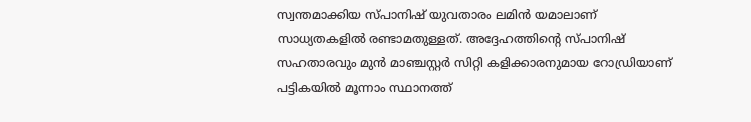സ്വന്തമാക്കിയ സ്പാനിഷ് യുവതാരം ലമിൻ യമാലാണ് സാധ്യതകളിൽ രണ്ടാമതുള്ളത്. അദ്ദേഹത്തിന്റെ സ്പാനിഷ് സഹതാരവും മുൻ മാഞ്ചസ്റ്റർ സിറ്റി കളിക്കാരനുമായ റോഡ്രിയാണ് പട്ടികയിൽ മൂന്നാം സ്ഥാനത്ത്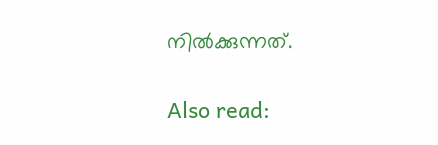നിൽക്കുന്നത്.

Also read: